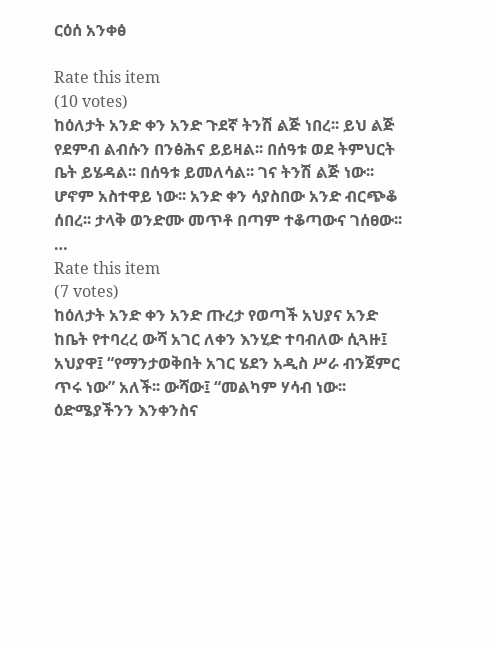ርዕሰ አንቀፅ

Rate this item
(10 votes)
ከዕለታት አንድ ቀን አንድ ጉደኛ ትንሽ ልጅ ነበረ፡፡ ይህ ልጅ የደምብ ልብሱን በንፅሕና ይይዛል፡፡ በሰዓቱ ወደ ትምህርት ቤት ይሄዳል፡፡ በሰዓቱ ይመለሳል፡፡ ገና ትንሽ ልጅ ነው፡፡ ሆኖም አስተዋይ ነው፡፡ አንድ ቀን ሳያስበው አንድ ብርጭቆ ሰበረ፡፡ ታላቅ ወንድሙ መጥቶ በጣም ተቆጣውና ገሰፀው፡፡…
Rate this item
(7 votes)
ከዕለታት አንድ ቀን አንድ ጡረታ የወጣች አህያና አንድ ከቤት የተባረረ ውሻ አገር ለቀን እንሂድ ተባብለው ሲጓዙ፤ አህያዋ፤ “የማንታወቅበት አገር ሄደን አዲስ ሥራ ብንጀምር ጥሩ ነው” አለች፡፡ ውሻው፤ “መልካም ሃሳብ ነው፡፡ ዕድሜያችንን እንቀንስና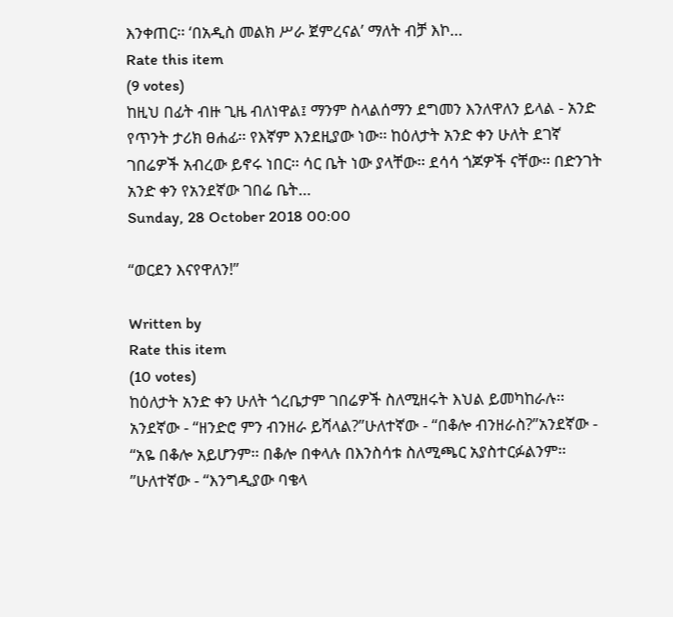እንቀጠር፡፡ ‘በአዲስ መልክ ሥራ ጀምረናል’ ማለት ብቻ እኮ…
Rate this item
(9 votes)
ከዚህ በፊት ብዙ ጊዜ ብለነዋል፤ ማንም ስላልሰማን ደግመን እንለዋለን ይላል - አንድ የጥንት ታሪክ ፀሐፊ፡፡ የእኛም እንደዚያው ነው፡፡ ከዕለታት አንድ ቀን ሁለት ደገኛ ገበሬዎች አብረው ይኖሩ ነበር፡፡ ሳር ቤት ነው ያላቸው፡፡ ደሳሳ ጎጆዎች ናቸው፡፡ በድንገት አንድ ቀን የአንደኛው ገበሬ ቤት…
Sunday, 28 October 2018 00:00

“ወርደን እናየዋለን!”

Written by
Rate this item
(10 votes)
ከዕለታት አንድ ቀን ሁለት ጎረቤታም ገበሬዎች ስለሚዘሩት እህል ይመካከራሉ፡፡ አንደኛው - “ዘንድሮ ምን ብንዘራ ይሻላል?”ሁለተኛው - “በቆሎ ብንዘራስ?”አንደኛው - “አዬ በቆሎ አይሆንም፡፡ በቆሎ በቀላሉ በእንስሳቱ ስለሚጫር አያስተርፉልንም፡፡”ሁለተኛው - “እንግዲያው ባቄላ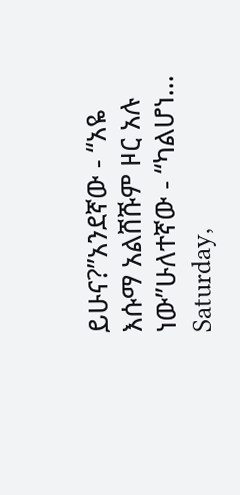ይሁና?”አንደኛው - “አዬ እሱማ አልሸሹም ዞር አሉ ነው”ሁለተኛው - “ካልሆነ…
Saturday,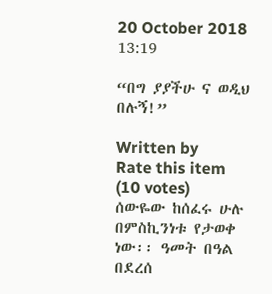20 October 2018 13:19

“በግ ያያችሁ ና ወዲህ በሉኝ!”

Written by
Rate this item
(10 votes)
ሰውዬው ከሰፈሩ ሁሉ በምስኪንነቱ የታወቀ ነው፡፡ ዓመት በዓል በደረሰ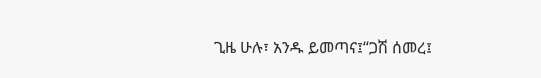ጊዜ ሁሉ፣ አንዱ ይመጣና፤“ጋሽ ሰመረ፤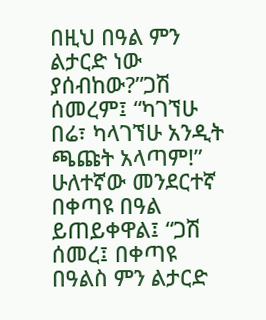በዚህ በዓል ምን ልታርድ ነው ያሰብከው?”ጋሽ ሰመረም፤ “ካገኘሁ በሬ፣ ካላገኘሁ አንዲት ጫጩት አላጣም!” ሁለተኛው መንደርተኛ በቀጣዩ በዓል ይጠይቀዋል፤ “ጋሽ ሰመረ፤ በቀጣዩ በዓልስ ምን ልታርድ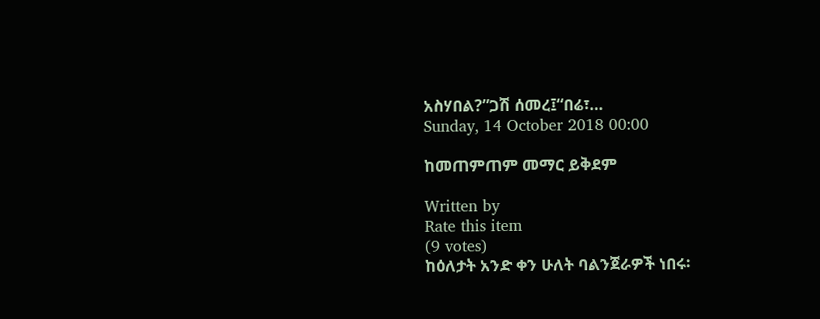አስሃበል?”ጋሽ ሰመረ፤“በሬ፣…
Sunday, 14 October 2018 00:00

ከመጠምጠም መማር ይቅደም

Written by
Rate this item
(9 votes)
ከዕለታት አንድ ቀን ሁለት ባልንጀራዎች ነበሩ፡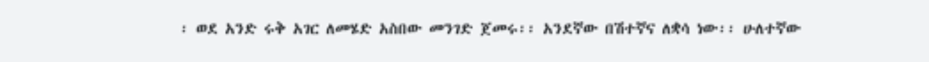፡ ወደ አንድ ሩቅ አገር ለመሄድ አስበው መንገድ ጀመሩ፡፡ አንደኛው በሽተኛና ለቋሳ ነው፡፡ ሁለተኛው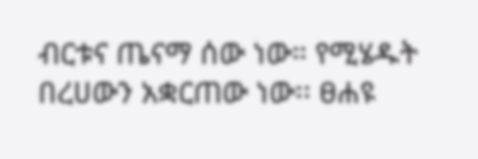ብርቱና ጤናማ ሰው ነው። የሚሄዱት በረሀውን አቋርጠው ነው፡፡ ፀሐዩ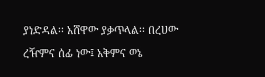ያነድዳል፡፡ አሸዋው ያቃጥላል፡፡ በረሀው ረዥምና ሰፊ ነው፤ አቅምና ወኔ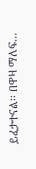ይፈታተናል፡፡ በዋዛ ማለፍ…